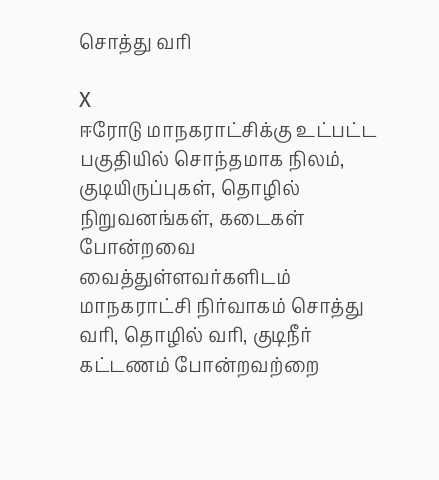சொத்து வரி

X
ஈரோடு மாநகராட்சிக்கு உட்பட்ட பகுதியில் சொந்தமாக நிலம், குடியிருப்புகள், தொழில் நிறுவனங்கள், கடைகள் போன்றவை வைத்துள்ளவர்களிடம் மாநகராட்சி நிர்வாகம் சொத்து வரி, தொழில் வரி, குடிநீர் கட்டணம் போன்றவற்றை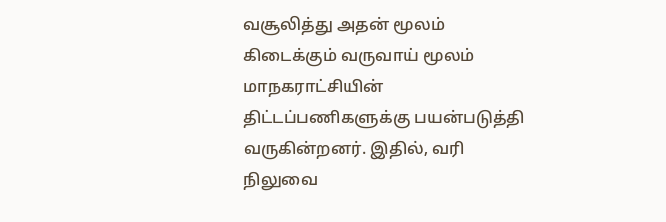வசூலித்து அதன் மூலம் கிடைக்கும் வருவாய் மூலம் மாநகராட்சியின் திட்டப்பணிகளுக்கு பயன்படுத்தி வருகின்றனர். இதில், வரி நிலுவை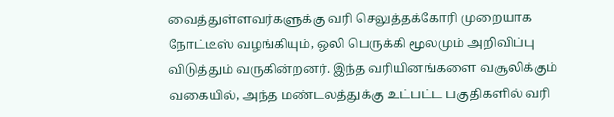வைத்துள்ளவர்களுக்கு வரி செலுத்தக்கோரி முறையாக நோட்டீஸ் வழங்கியும், ஒலி பெருக்கி மூலமும் அறிவிப்பு விடுத்தும் வருகின்றனர். இந்த வரியினங்களை வசூலிக்கும் வகையில், அந்த மண்டலத்துக்கு உட்பட்ட பகுதிகளில் வரி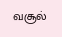வசூல்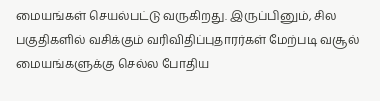மையங்கள் செயல்பட்டு வருகிறது. இருப்பினும், சில பகுதிகளில் வசிக்கும் வரிவிதிப்புதாரர்கள் மேற்படி வசூல் மையங்களுக்கு செல்ல போதிய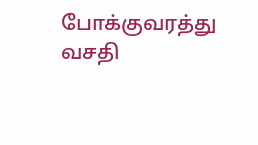போக்குவரத்து வசதி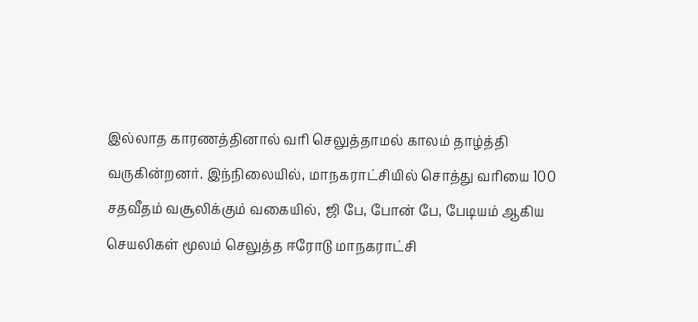இல்லாத காரணத்தினால் வரி செலுத்தாமல் காலம் தாழ்த்தி வருகின்றனர். இந்நிலையில், மாநகராட்சியில் சொத்து வரியை 100 சதவீதம் வசூலிக்கும் வகையில், ஜி பே, போன் பே, பேடியம் ஆகிய செயலிகள் மூலம் செலுத்த ஈரோடு மாநகராட்சி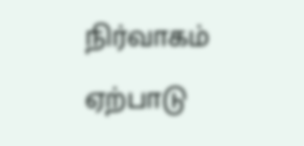நிர்வாகம் ஏற்பாடு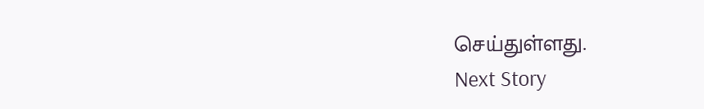செய்துள்ளது.
Next Story